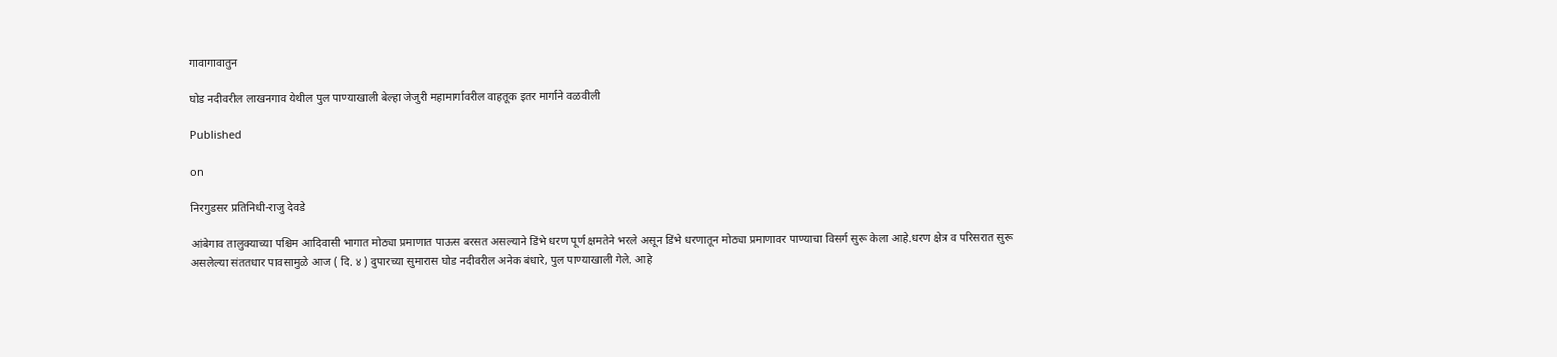गावागावातुन

घोड नदीवरील लाखनगाव येथील पुल पाण्याखाली बेल्हा जेजुरी महामार्गावरील वाहतूक इतर मार्गाने वळवीली

Published

on

निरगुडसर प्रतिनिधी-राजु देवडे

आंबेगाव तालुक्याच्या पश्चिम आदिवासी भागात मोठ्या प्रमाणात पाऊस बरसत असल्याने डिंभे धरण पूर्ण क्षमतेने भरले असून डिंभे धरणातून मोठ्या प्रमाणावर पाण्याचा विसर्ग सुरू केला आहे.धरण क्षेत्र व परिसरात सुरू असलेल्या संततधार पावसामुळे आज ( दि. ४ ) दुपारच्या सुमारास घोड नदीवरील अनेक बंधारे, पुल पाण्याखाली गेले. आहे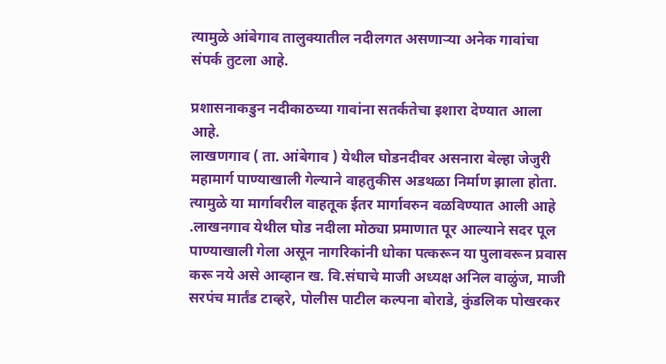त्यामुळे आंबेगाव तालुक्यातील नदीलगत असणाऱ्या अनेक गावांचा संपर्क तुटला आहे.

प्रशासनाकडुन नदीकाठच्या गावांना सतर्कतेचा इशारा देण्यात आला आहे.
लाखणगाव ( ता. आंबेगाव ) येथील घोडनदीवर असनारा बेल्हा जेजुरी महामार्ग पाण्याखाली गेल्याने वाहतुकीस अडथळा निर्माण झाला होता. त्यामुळे या मार्गावरील वाहतूक ईतर मार्गावरुन वळविण्यात आली आहे .लाखनगाव येथील घोड नदीला मोठ्या प्रमाणात पूर आल्याने सदर पूल पाण्याखाली गेला असून नागरिकांनी धोका पत्करून या पुलावरून प्रवास करू नये असे आव्हान ख. वि.संघाचे माजी अध्यक्ष अनिल वाळुंज, माजी सरपंच मार्तंड टाव्हरे, पोलीस पाटील कल्पना बोराडे, कुंडलिक पोखरकर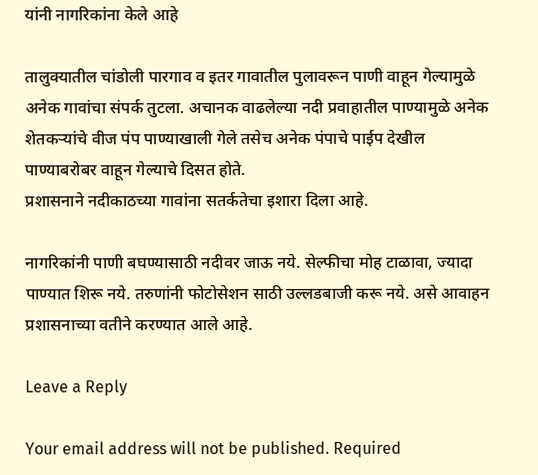यांनी नागरिकांना केले आहे

तालुक्यातील चांडोली पारगाव व इतर गावातील पुलावरून पाणी वाहून गेल्यामुळे अनेक गावांचा संपर्क तुटला. अचानक वाढलेल्या नदी प्रवाहातील पाण्यामुळे अनेक शेतकऱ्यांचे वीज पंप पाण्याखाली गेले तसेच अनेक पंपाचे पाईप देखील पाण्याबरोबर वाहून गेल्याचे दिसत होते.
प्रशासनाने नदीकाठच्या गावांना सतर्कतेचा इशारा दिला आहे.

नागरिकांनी पाणी बघण्यासाठी नदीवर जाऊ नये. सेल्फीचा मोह टाळावा, ज्यादा पाण्यात शिरू नये. तरुणांनी फोटोसेशन साठी उल्लडबाजी करू नये. असे आवाहन प्रशासनाच्या वतीने करण्यात आले आहे.

Leave a Reply

Your email address will not be published. Required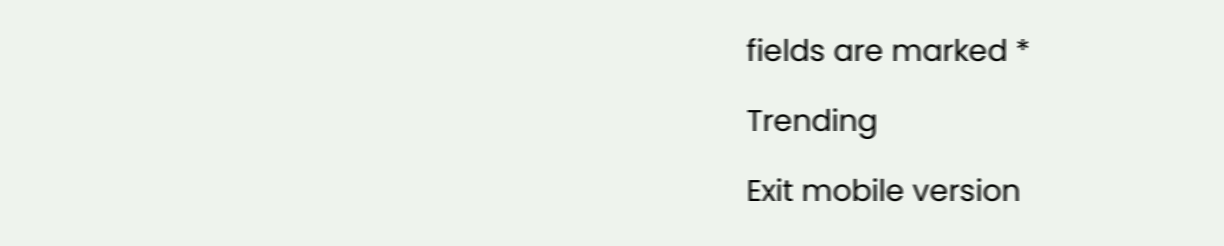fields are marked *

Trending

Exit mobile version